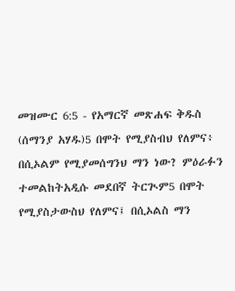መዝሙር 6:5 - የአማርኛ መጽሐፍ ቅዱስ (ሰማንያ አሃዱ)5 በሞት የሚያስብህ የለምና፥ በሲኦልም የሚያመሰግንህ ማን ነው? ምዕራፉን ተመልከትአዲሱ መደበኛ ትርጒም5 በሞት የሚያስታውስህ የለምና፤ በሲኦልስ ማን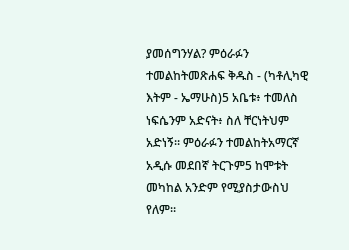ያመሰግንሃል? ምዕራፉን ተመልከትመጽሐፍ ቅዱስ - (ካቶሊካዊ እትም - ኤማሁስ)5 አቤቱ፥ ተመለስ ነፍሴንም አድናት፥ ስለ ቸርነትህም አድነኝ። ምዕራፉን ተመልከትአማርኛ አዲሱ መደበኛ ትርጉም5 ከሞቱት መካከል አንድም የሚያስታውስህ የለም።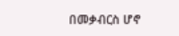በመቃብርስ ሆኖ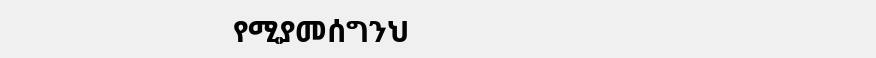የሚያመሰግንህ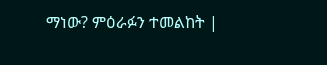ማነው? ምዕራፉን ተመልከት |